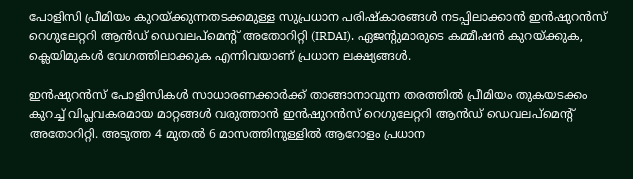പോളിസി പ്രീമിയം കുറയ്ക്കുന്നതടക്കമുള്ള സുപ്രധാന പരിഷ്കാരങ്ങൾ നടപ്പിലാക്കാൻ ഇന്‍ഷുറന്‍സ് റെഗുലേറ്ററി ആന്‍ഡ് ഡെവലപ്മെന്റ് അതോറിറ്റി (IRDAI). ഏജന്റുമാരുടെ കമ്മീഷൻ കുറയ്ക്കുക, ക്ലെയിമുകൾ വേഗത്തിലാക്കുക എന്നിവയാണ് പ്രധാന ലക്ഷ്യങ്ങൾ.

ഇന്‍ഷുറന്‍സ് പോളിസികള്‍ സാധാരണക്കാര്‍ക്ക് താങ്ങാനാവുന്ന തരത്തിൽ പ്രീമിയം തുകയടക്കം കുറച്ച് വിപ്ലവകരമായ മാറ്റങ്ങൾ വരുത്താൻ ഇന്‍ഷുറന്‍സ് റെഗുലേറ്ററി ആന്‍ഡ് ഡെവലപ്മെന്റ് അതോറിറ്റി. അടുത്ത 4 മുതല്‍ 6 മാസത്തിനുള്ളില്‍ ആറോളം പ്രധാന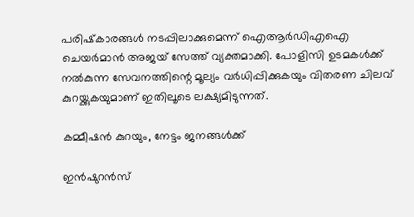പരിഷ്‌കാരങ്ങള്‍ നടപ്പിലാക്കുമെന്ന് ഐആര്‍ഡിഎഐ ചെയര്‍മാന്‍ അജയ് സേത്ത് വ്യക്തമാക്കി. പോളിസി ഉടമകള്‍ക്ക് നല്‍കുന്ന സേവനത്തിന്റെ മൂല്യം വര്‍ധിപ്പിക്കുകയും വിതരണ ചിലവ് കുറയ്ക്കുകയുമാണ് ഇതിലൂടെ ലക്ഷ്യമിടുന്നത്.

കമ്മീഷന്‍ കുറയും, നേട്ടം ജനങ്ങള്‍ക്ക്

ഇന്‍ഷുറന്‍സ്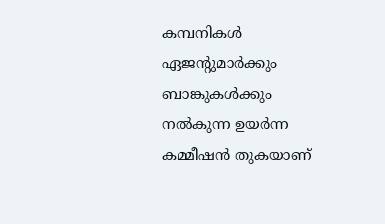കമ്പനികള്‍ ഏജന്റുമാര്‍ക്കും ബാങ്കുകള്‍ക്കും നല്‍കുന്ന ഉയര്‍ന്ന കമ്മീഷന്‍ തുകയാണ്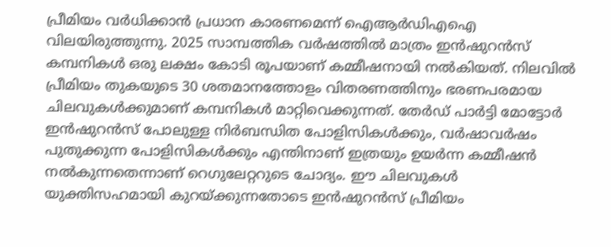പ്രീമിയം വര്‍ധിക്കാന്‍ പ്രധാന കാരണമെന്ന് ഐആര്‍ഡിഎഐ വിലയിരുത്തുന്നു. 2025 സാമ്പത്തിക വര്‍ഷത്തില്‍ മാത്രം ഇന്‍ഷുറന്‍സ് കമ്പനികള്‍ ഒരു ലക്ഷം കോടി രൂപയാണ് കമ്മീഷനായി നല്‍കിയത്. നിലവില്‍ പ്രീമിയം തുകയുടെ 30 ശതമാനത്തോളം വിതരണത്തിനും ഭരണപരമായ ചിലവുകള്‍ക്കുമാണ് കമ്പനികള്‍ മാറ്റിവെക്കുന്നത്. തേര്‍ഡ് പാര്‍ട്ടി മോട്ടോര്‍ ഇന്‍ഷുറന്‍സ് പോലുള്ള നിര്‍ബന്ധിത പോളിസികള്‍ക്കും, വര്‍ഷാവര്‍ഷം പുതുക്കുന്ന പോളിസികള്‍ക്കും എന്തിനാണ് ഇത്രയും ഉയര്‍ന്ന കമ്മീഷന്‍ നല്‍കുന്നതെന്നാണ് റെഗുലേറ്ററുടെ ചോദ്യം. ഈ ചിലവുകള്‍ യുക്തിസഹമായി കുറയ്ക്കുന്നതോടെ ഇന്‍ഷുറന്‍സ് പ്രീമിയം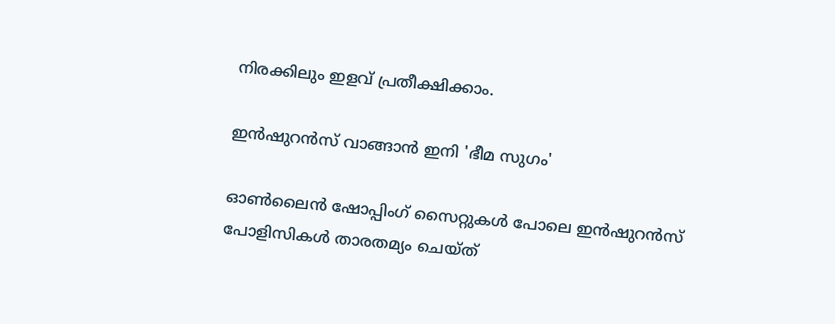നിരക്കിലും ഇളവ് പ്രതീക്ഷിക്കാം.

ഇന്‍ഷുറന്‍സ് വാങ്ങാന്‍ ഇനി 'ഭീമ സുഗം'

ഓണ്‍ലൈന്‍ ഷോപ്പിംഗ് സൈറ്റുകള്‍ പോലെ ഇന്‍ഷുറന്‍സ് പോളിസികള്‍ താരതമ്യം ചെയ്ത്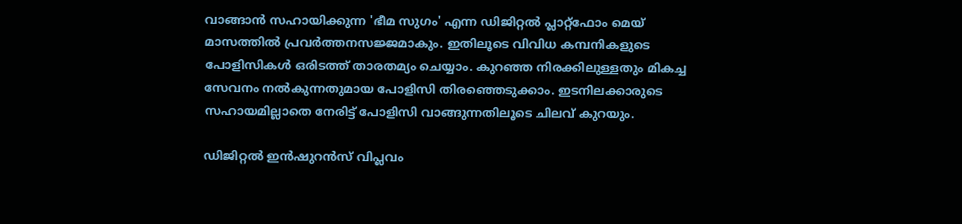വാങ്ങാന്‍ സഹായിക്കുന്ന 'ഭീമ സുഗം' എന്ന ഡിജിറ്റല്‍ പ്ലാറ്റ്ഫോം മെയ് മാസത്തില്‍ പ്രവര്‍ത്തനസജ്ജമാകും. ഇതിലൂടെ വിവിധ കമ്പനികളുടെ പോളിസികള്‍ ഒരിടത്ത് താരതമ്യം ചെയ്യാം. കുറഞ്ഞ നിരക്കിലുള്ളതും മികച്ച സേവനം നല്‍കുന്നതുമായ പോളിസി തിരഞ്ഞെടുക്കാം. ഇടനിലക്കാരുടെ സഹായമില്ലാതെ നേരിട്ട് പോളിസി വാങ്ങുന്നതിലൂടെ ചിലവ് കുറയും.

ഡിജിറ്റല്‍ ഇന്‍ഷുറന്‍സ് വിപ്ലവം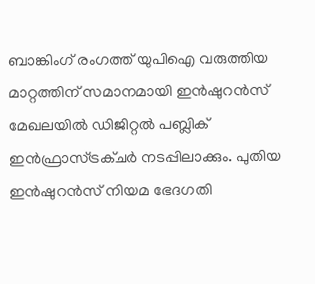ബാങ്കിംഗ് രംഗത്ത് യുപിഐ വരുത്തിയ മാറ്റത്തിന് സമാനമായി ഇന്‍ഷുറന്‍സ് മേഖലയില്‍ ഡിജിറ്റല്‍ പബ്ലിക് ഇന്‍ഫ്രാസ്ട്രക്ചര്‍ നടപ്പിലാക്കും. പുതിയ ഇന്‍ഷുറന്‍സ് നിയമ ഭേദഗതി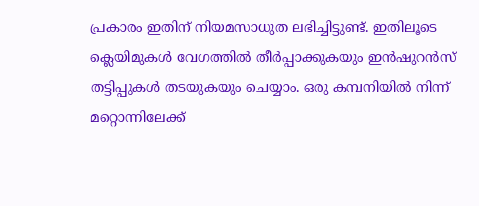പ്രകാരം ഇതിന് നിയമസാധുത ലഭിച്ചിട്ടുണ്ട്. ഇതിലൂടെ ക്ലെയിമുകള്‍ വേഗത്തില്‍ തീര്‍പ്പാക്കുകയും ഇന്‍ഷുറന്‍സ് തട്ടിപ്പുകള്‍ തടയുകയും ചെയ്യാം. ഒരു കമ്പനിയില്‍ നിന്ന് മറ്റൊന്നിലേക്ക്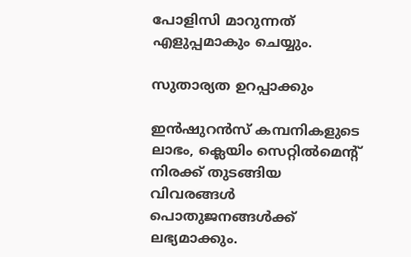പോളിസി മാറുന്നത് എളുപ്പമാകും ചെയ്യും.

സുതാര്യത ഉറപ്പാക്കും

ഇന്‍ഷുറന്‍സ് കമ്പനികളുടെ ലാഭം, ക്ലെയിം സെറ്റില്‍മെന്റ് നിരക്ക് തുടങ്ങിയ വിവരങ്ങള്‍ പൊതുജനങ്ങള്‍ക്ക് ലഭ്യമാക്കും.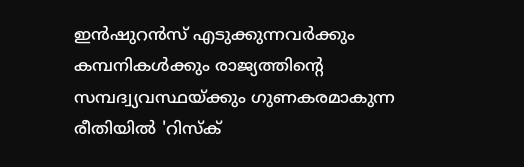ഇന്‍ഷുറന്‍സ് എടുക്കുന്നവര്‍ക്കും കമ്പനികള്‍ക്കും രാജ്യത്തിന്റെ സമ്പദ്വ്യവസ്ഥയ്ക്കും ഗുണകരമാകുന്ന രീതിയില്‍ 'റിസ്‌ക്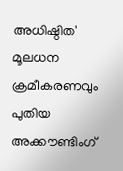അധിഷ്ഠിത' മൂലധന ക്രമീകരണവും പുതിയ അക്കൗണ്ടിംഗ്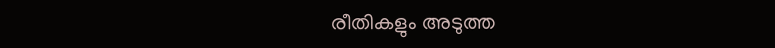രീതികളും അടുത്ത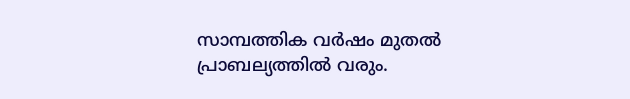സാമ്പത്തിക വര്‍ഷം മുതല്‍ പ്രാബല്യത്തില്‍ വരും.